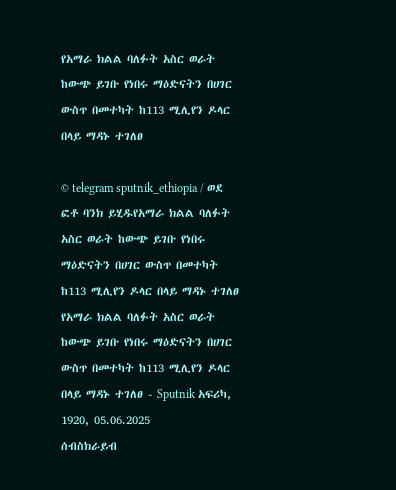የአማራ ክልል ባለፉት አስር ወራት ከውጭ ይገቡ የነበሩ ማዕድናትን በሀገር ውስጥ በመተካት ከ113 ሚሊየን ዶላር በላይ ማዳኑ ተገለፀ

© telegram sputnik_ethiopia / ወደ ፎቶ ባንክ ይሂዱየአማራ ክልል ባለፉት አስር ወራት ከውጭ ይገቡ የነበሩ ማዕድናትን በሀገር ውስጥ በመተካት ከ113 ሚሊየን ዶላር በላይ ማዳኑ ተገለፀ
የአማራ ክልል ባለፉት አስር ወራት ከውጭ ይገቡ የነበሩ ማዕድናትን በሀገር ውስጥ በመተካት ከ113 ሚሊየን ዶላር በላይ ማዳኑ ተገለፀ - Sputnik አፍሪካ, 1920, 05.06.2025
ሰብስክራይብ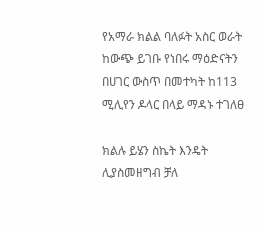የአማራ ክልል ባለፉት አስር ወራት ከውጭ ይገቡ የነበሩ ማዕድናትን በሀገር ውስጥ በመተካት ከ113 ሚሊየን ዶላር በላይ ማዳኑ ተገለፀ

ክልሉ ይሄን ስኬት እንዴት ሊያስመዘግብ ቻለ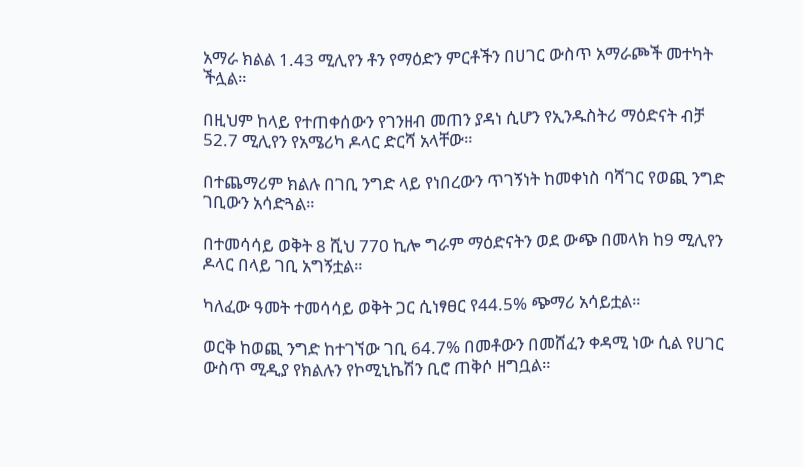አማራ ክልል 1.43 ሚሊየን ቶን የማዕድን ምርቶችን በሀገር ውስጥ አማራጮች መተካት ችሏል።

በዚህም ከላይ የተጠቀሰውን የገንዘብ መጠን ያዳነ ሲሆን የኢንዱስትሪ ማዕድናት ብቻ 52.7 ሚሊየን የአሜሪካ ዶላር ድርሻ አላቸው።

በተጨማሪም ክልሉ በገቢ ንግድ ላይ የነበረውን ጥገኝነት ከመቀነስ ባሻገር የወጪ ንግድ ገቢውን አሳድጓል።

በተመሳሳይ ወቅት 8 ሺህ 770 ኪሎ ግራም ማዕድናትን ወደ ውጭ በመላክ ከ9 ሚሊየን ዶላር በላይ ገቢ አግኝቷል።

ካለፈው ዓመት ተመሳሳይ ወቅት ጋር ሲነፃፀር የ44.5% ጭማሪ አሳይቷል።

ወርቅ ከወጪ ንግድ ከተገኘው ገቢ 64.7% በመቶውን በመሸፈን ቀዳሚ ነው ሲል የሀገር ውስጥ ሚዲያ የክልሉን የኮሚኒኬሽን ቢሮ ጠቅሶ ዘግቧል።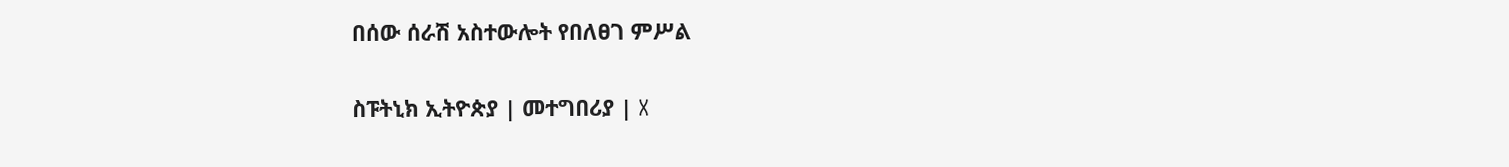በሰው ሰራሽ አስተውሎት የበለፀገ ምሥል

ስፑትኒክ ኢትዮጵያ | መተግበሪያ | X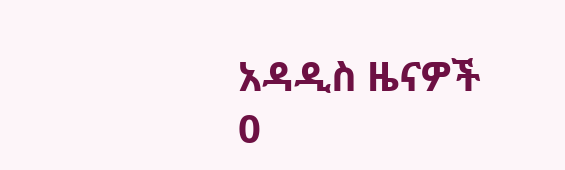አዳዲስ ዜናዎች
0